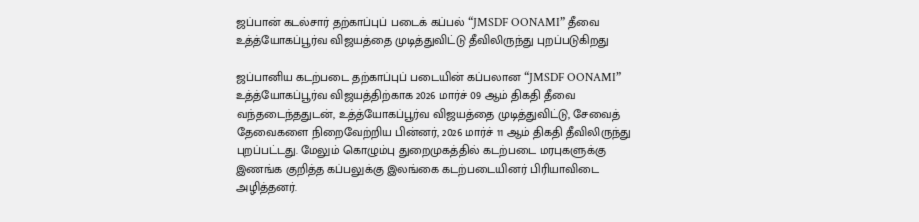ஜப்பான் கடல்சார் தற்காப்புப் படைக் கப்பல் “JMSDF OONAMI” தீவை உத்த்யோகப்பூர்வ விஜயத்தை முடித்துவிட்டு தீவிலிருந்து புறப்படுகிறது

ஜப்பானிய கடற்படை தற்காப்புப் படையின் கப்பலான “JMSDF OONAMI” உத்த்யோகப்பூர்வ விஜயத்திற்காக 2026 மார்ச் 09 ஆம் திகதி தீவை வந்தடைந்ததுடன், உத்த்யோகப்பூர்வ விஜயத்தை முடித்துவிட்டு, சேவைத் தேவைகளை நிறைவேற்றிய பின்னர், 2026 மார்ச் 11 ஆம் திகதி தீவிலிருந்து புறப்பட்டது. மேலும் கொழும்பு துறைமுகத்தில் கடற்படை மரபுகளுக்கு இணங்க குறித்த கப்பலுக்கு இலங்கை கடற்படையினர் பிரியாவிடை அழித்தனர்.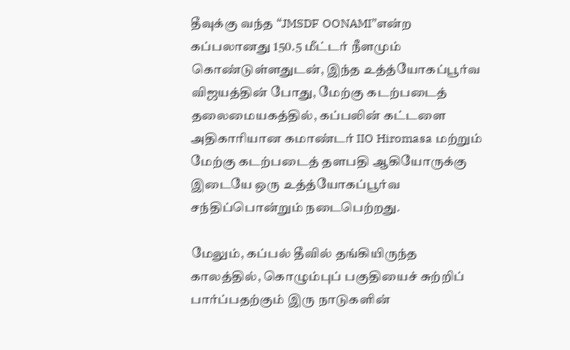தீவுக்கு வந்த “JMSDF OONAMI”என்ற கப்பலானது 150.5 மீட்டர் நீளமும் கொண்டுள்ளதுடன், இந்த உத்த்யோகப்பூர்வ விஜயத்தின் போது, மேற்கு கடற்படைத் தலைமையகத்தில், கப்பலின் கட்டளை அதிகாரியான கமாண்டர் IIO Hiromasa மற்றும் மேற்கு கடற்படைத் தளபதி ஆகியோருக்கு இடையே ஒரு உத்த்யோகப்பூர்வ சந்திப்பொன்றும் நடைபெற்றது.

மேலும், கப்பல் தீவில் தங்கியிருந்த காலத்தில், கொழும்புப் பகுதியைச் சுற்றிப் பார்ப்பதற்கும் இரு நாடுகளின்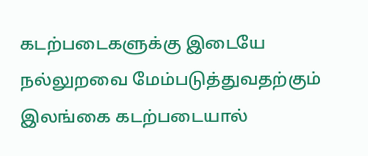கடற்படைகளுக்கு இடையே நல்லுறவை மேம்படுத்துவதற்கும் இலங்கை கடற்படையால்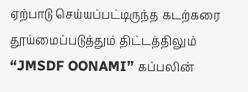ஏற்பாடு செய்யப்பட்டிருந்த கடற்கரை தூய்மைப்படுத்தும் திட்டத்திலும் “JMSDF OONAMI” கப்பலின்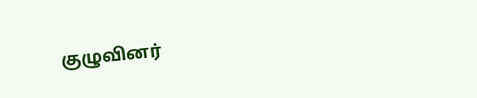குழுவினர்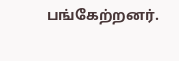பங்கேற்றனர்.